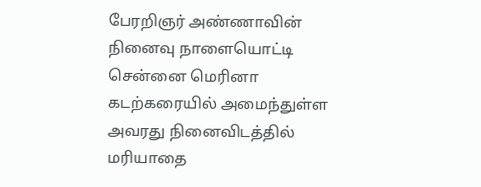பேரறிஞர் அண்ணாவின் நினைவு நாளையொட்டி சென்னை மெரினா கடற்கரையில் அமைந்துள்ள அவரது நினைவிடத்தில் மரியாதை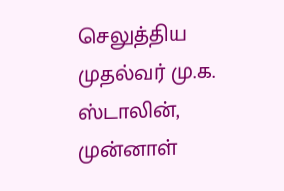செலுத்திய முதல்வர் மு.க. ஸ்டாலின், முன்னாள்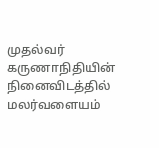முதல்வர் கருணாநிதியின் நினைவிடத்தில் மலர்வளையம்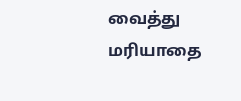வைத்து மரியாதை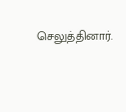செலுத்தினார்.